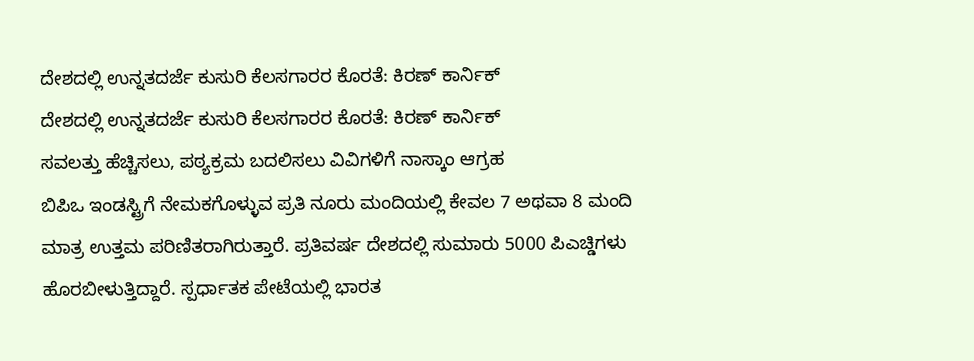ದೇಶದಲ್ಲಿ ಉನ್ನತದರ್ಜೆ ಕುಸುರಿ ಕೆಲಸಗಾರರ ಕೊರತೆ: ಕಿರಣ್ ಕಾರ್ನಿಕ್
ದೇಶದಲ್ಲಿ ಉನ್ನತದರ್ಜೆ ಕುಸುರಿ ಕೆಲಸಗಾರರ ಕೊರತೆ: ಕಿರಣ್ ಕಾರ್ನಿಕ್
ಸವಲತ್ತು ಹೆಚ್ಚಿಸಲು, ಪಠ್ಯಕ್ರಮ ಬದಲಿಸಲು ವಿವಿಗಳಿಗೆ ನಾಸ್ಕಾಂ ಆಗ್ರಹ
ಬಿಪಿಒ ಇಂಡಸ್ಟ್ರಿಗೆ ನೇಮಕಗೊಳ್ಳುವ ಪ್ರತಿ ನೂರು ಮಂದಿಯಲ್ಲಿ ಕೇವಲ 7 ಅಥವಾ 8 ಮಂದಿ ಮಾತ್ರ ಉತ್ತಮ ಪರಿಣಿತರಾಗಿರುತ್ತಾರೆ. ಪ್ರತಿವರ್ಷ ದೇಶದಲ್ಲಿ ಸುಮಾರು 5000 ಪಿಎಚ್ಡಿಗಳು ಹೊರಬೀಳುತ್ತಿದ್ದಾರೆ. ಸ್ಪರ್ಧಾತಕ ಪೇಟೆಯಲ್ಲಿ ಭಾರತ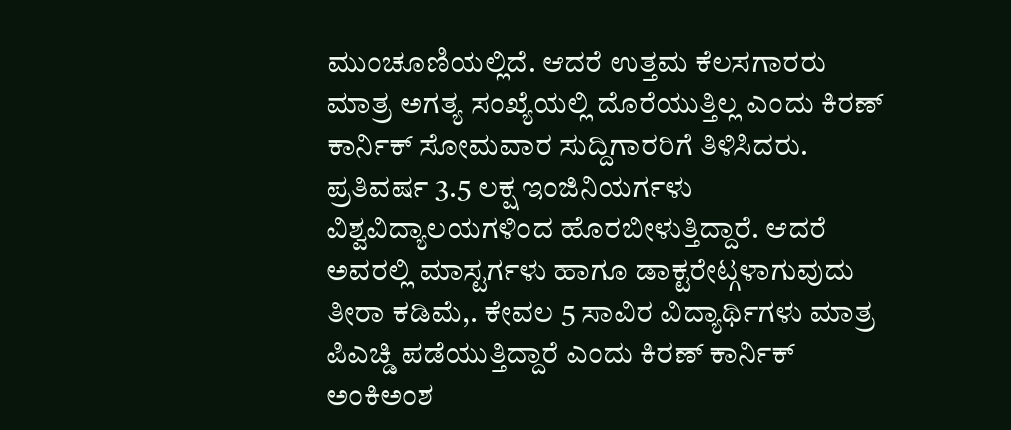ಮುಂಚೂಣಿಯಲ್ಲಿದೆ. ಆದರೆ ಉತ್ತಮ ಕೆಲಸಗಾರರು ಮಾತ್ರ ಅಗತ್ಯ ಸಂಖ್ಯೆಯಲ್ಲಿ ದೊರೆಯುತ್ತಿಲ್ಲ ಎಂದು ಕಿರಣ್ ಕಾರ್ನಿಕ್ ಸೋಮವಾರ ಸುದ್ದಿಗಾರರಿಗೆ ತಿಳಿಸಿದರು.
ಪ್ರತಿವರ್ಷ 3.5 ಲಕ್ಷ ಇಂಜಿನಿಯರ್ಗಳು ವಿಶ್ವವಿದ್ಯಾಲಯಗಳಿಂದ ಹೊರಬೀಳುತ್ತಿದ್ದಾರೆ. ಆದರೆ ಅವರಲ್ಲಿ ಮಾಸ್ಟರ್ಗಳು ಹಾಗೂ ಡಾಕ್ಟರೇಟ್ಗಳಾಗುವುದು ತೀರಾ ಕಡಿಮೆ,. ಕೇವಲ 5 ಸಾವಿರ ವಿದ್ಯಾರ್ಥಿಗಳು ಮಾತ್ರ ಪಿಎಚ್ಡಿ ಪಡೆಯುತ್ತಿದ್ದಾರೆ ಎಂದು ಕಿರಣ್ ಕಾರ್ನಿಕ್ ಅಂಕಿಅಂಶ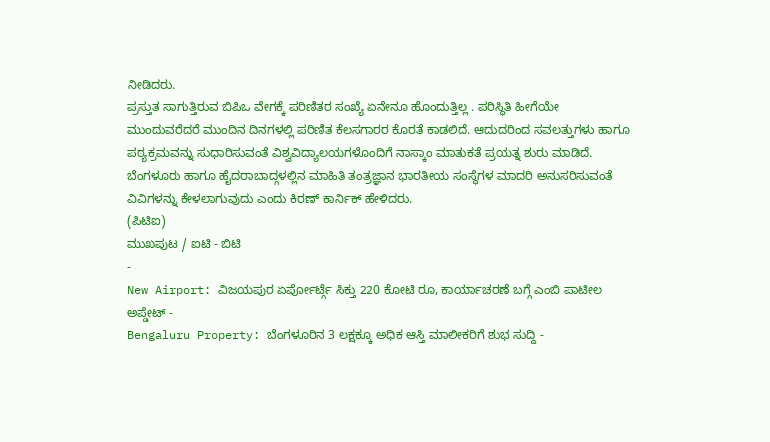ನೀಡಿದರು.
ಪ್ರಸ್ತುತ ಸಾಗುತ್ತಿರುವ ಬಿಪಿಒ ವೇಗಕ್ಕೆ ಪರಿಣಿತರ ಸಂಖ್ಯೆ ಏನೇನೂ ಹೊಂದುತ್ತಿಲ್ಲ . ಪರಿಸ್ಥಿತಿ ಹೀಗೆಯೇ ಮುಂದುವರೆದರೆ ಮುಂದಿನ ದಿನಗಳಲ್ಲಿ ಪರಿಣಿತ ಕೆಲಸಗಾರರ ಕೊರತೆ ಕಾಡಲಿದೆ. ಆದುದರಿಂದ ಸವಲತ್ತುಗಳು ಹಾಗೂ ಪಠ್ಯಕ್ರಮವನ್ನು ಸುಧಾರಿಸುವಂತೆ ವಿಶ್ವವಿದ್ಯಾಲಯಗಳೊಂದಿಗೆ ನಾಸ್ಕಾಂ ಮಾತುಕತೆ ಪ್ರಯತ್ನ ಶುರು ಮಾಡಿದೆ. ಬೆಂಗಳೂರು ಹಾಗೂ ಹೈದರಾಬಾದ್ಗಳಲ್ಲಿನ ಮಾಹಿತಿ ತಂತ್ರಜ್ಞಾನ ಭಾರತೀಯ ಸಂಸ್ಥೆಗಳ ಮಾದರಿ ಅನುಸರಿಸುವಂತೆ ವಿವಿಗಳನ್ನು ಕೇಳಲಾಗುವುದು ಎಂದು ಕಿರಣ್ ಕಾರ್ನಿಕ್ ಹೇಳಿದರು.
(ಪಿಟಿಐ)
ಮುಖಪುಟ / ಐಟಿ - ಬಿಟಿ
-
New Airport: ವಿಜಯಪುರ ಏರ್ಪೋರ್ಟ್ಗೆ ಸಿಕ್ತು 220 ಕೋಟಿ ರೂ, ಕಾರ್ಯಾಚರಣೆ ಬಗ್ಗೆ ಎಂಬಿ ಪಾಟೀಲ ಅಪ್ಡೇಟ್ -
Bengaluru Property: ಬೆಂಗಳೂರಿನ 3 ಲಕ್ಷಕ್ಕೂ ಅಧಿಕ ಆಸ್ತಿ ಮಾಲೀಕರಿಗೆ ಶುಭ ಸುದ್ದಿ -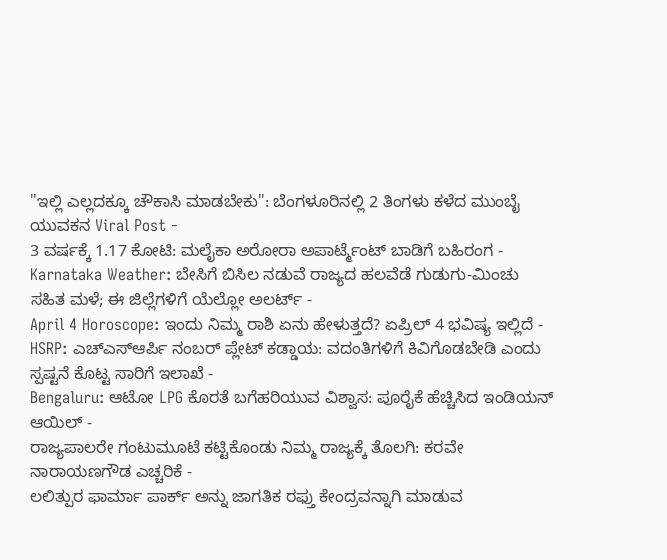"ಇಲ್ಲಿ ಎಲ್ಲದಕ್ಕೂ ಚೌಕಾಸಿ ಮಾಡಬೇಕು": ಬೆಂಗಳೂರಿನಲ್ಲಿ 2 ತಿಂಗಳು ಕಳೆದ ಮುಂಬೈ ಯುವಕನ Viral Post -
3 ವರ್ಷಕ್ಕೆ 1.17 ಕೋಟಿ: ಮಲೈಕಾ ಅರೋರಾ ಅಪಾರ್ಟ್ಮೆಂಟ್ ಬಾಡಿಗೆ ಬಹಿರಂಗ -
Karnataka Weather: ಬೇಸಿಗೆ ಬಿಸಿಲ ನಡುವೆ ರಾಜ್ಯದ ಹಲವೆಡೆ ಗುಡುಗು-ಮಿಂಚು ಸಹಿತ ಮಳೆ; ಈ ಜಿಲ್ಲೆಗಳಿಗೆ ಯೆಲ್ಲೋ ಅಲರ್ಟ್ -
April 4 Horoscope: ಇಂದು ನಿಮ್ಮ ರಾಶಿ ಏನು ಹೇಳುತ್ತದೆ? ಏಪ್ರಿಲ್ 4 ಭವಿಷ್ಯ ಇಲ್ಲಿದೆ -
HSRP: ಎಚ್ಎಸ್ಆರ್ಪಿ ನಂಬರ್ ಪ್ಲೇಟ್ ಕಡ್ಡಾಯ: ವದಂತಿಗಳಿಗೆ ಕಿವಿಗೊಡಬೇಡಿ ಎಂದು ಸ್ಪಷ್ಟನೆ ಕೊಟ್ಟ ಸಾರಿಗೆ ಇಲಾಖೆ -
Bengaluru: ಆಟೋ LPG ಕೊರತೆ ಬಗೆಹರಿಯುವ ವಿಶ್ವಾಸ: ಪೂರೈಕೆ ಹೆಚ್ಚಿಸಿದ ಇಂಡಿಯನ್ ಆಯಿಲ್ -
ರಾಜ್ಯಪಾಲರೇ ಗಂಟುಮೂಟೆ ಕಟ್ಟಿಕೊಂಡು ನಿಮ್ಮ ರಾಜ್ಯಕ್ಕೆ ತೊಲಗಿ: ಕರವೇ ನಾರಾಯಣಗೌಡ ಎಚ್ಚರಿಕೆ -
ಲಲಿತ್ಪುರ ಫಾರ್ಮಾ ಪಾರ್ಕ್ ಅನ್ನು ಜಾಗತಿಕ ರಫ್ತು ಕೇಂದ್ರವನ್ನಾಗಿ ಮಾಡುವ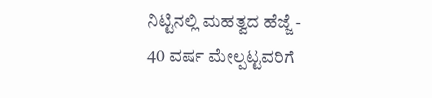ನಿಟ್ಟಿನಲ್ಲಿ ಮಹತ್ವದ ಹೆಜ್ಜೆ -
40 ವರ್ಷ ಮೇಲ್ಪಟ್ಟವರಿಗೆ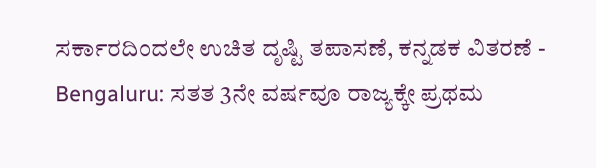ಸರ್ಕಾರದಿಂದಲೇ ಉಚಿತ ದೃಷ್ಟಿ ತಪಾಸಣೆ, ಕನ್ನಡಕ ವಿತರಣೆ -
Bengaluru: ಸತತ 3ನೇ ವರ್ಷವೂ ರಾಜ್ಯಕ್ಕೇ ಪ್ರಥಮ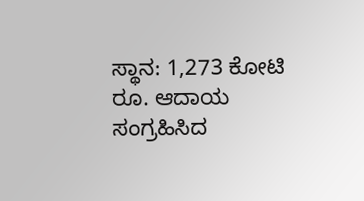ಸ್ಥಾನ: 1,273 ಕೋಟಿ ರೂ. ಆದಾಯ ಸಂಗ್ರಹಿಸಿದ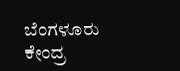ಬೆಂಗಳೂರು ಕೇಂದ್ರ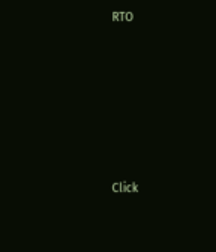RTO












Click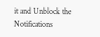it and Unblock the Notifications